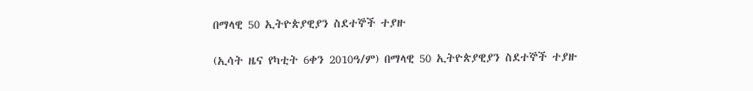በማላዊ 50 ኢትዮጵያዊያን ስደተኞች ተያዙ

(ኢሳት ዜና የካቲት 6ቀን 2010ዓ/ም) በማላዊ 50 ኢትዮጵያዊያን ስደተኞች ተያዙ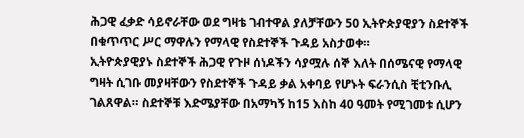ሕጋዊ ፈቃድ ሳይኖራቸው ወደ ግዛቴ ገብተዋል ያለቻቸውን 50 ኢትዮጵያዊያን ስደተኞች በቁጥጥር ሥር ማዋሉን የማላዊ የስደተኞች ጉዳይ አስታወቀ።
ኢትዮጵያዊያኑ ስደተኞች ሕጋዊ የጉዞ ሰነዶችን ሳያሟሉ ሰኞ እለት በሰሜናዊ የማላዊ ግዛት ሲገቡ መያዛቸውን የስደተኞች ጉዳይ ቃል አቀባይ የሆኑት ፍራንሲስ ቺቲንቡሊ ገልጸዋል። ስደተኞቹ እድሜያቸው በአማካኝ ከ15 እስከ 40 ዓመት የሚገመቱ ሲሆን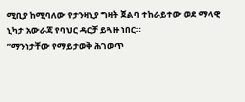ሚቢያ ከሚባለው የታንዛኒያ ግዛት ጀልባ ተከራይተው ወደ ማላዊ ኒካታ አውራጃ የባህር ዳርቻ ይጓዙ ነበር።
”ማንነታቸው የማይታወቅ ሕገወጥ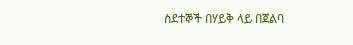ስደተኞች በሃይቅ ላይ በጀልባ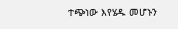ተጭነው እየሄዱ መሆኑን